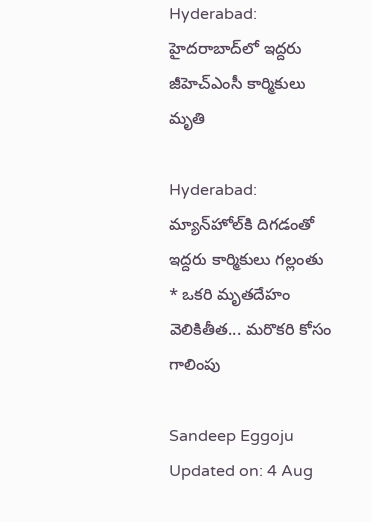Hyderabad: హైదరాబాద్‌లో ఇద్దరు జీహెచ్‌ఎంసీ కార్మికులు మృతి

Hyderabad: మ్యాన్‌హోల్‌కి దిగడంతో ఇద్దరు కార్మికులు గల్లంతు * ఒకరి మృతదేహం వెలికితీత... మరొకరి కోసం గాలింపు

Sandeep Eggoju
Updated on: 4 Aug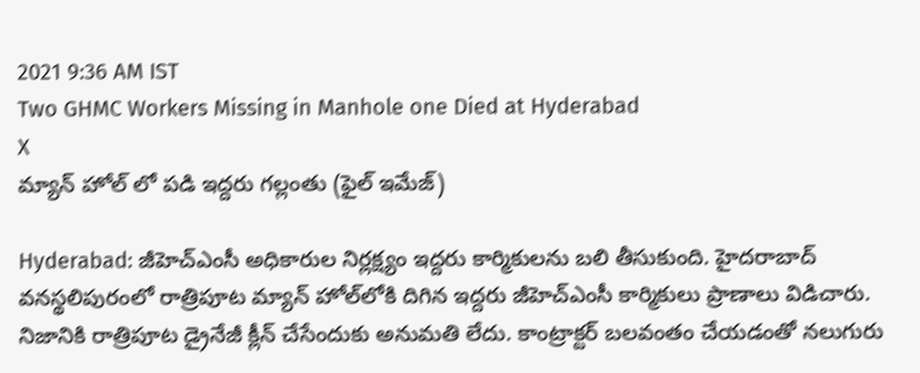2021 9:36 AM IST
Two GHMC Workers Missing in Manhole one Died at Hyderabad
X
మ్యాన్ హోల్ లో పడి ఇద్దరు గల్లంతు (ఫైల్ ఇమేజ్)

Hyderabad: జీహెచ్‌ఎంసీ అధికారుల నిర్లక్ష్యం ఇద్దరు కార్మికులను బలి తీసుకుంది. హైదరాబాద్‌ వనస్థలిపురంలో రాత్రిపూట మ్యాన్ హోల్‌లోకి దిగిన ఇద్దరు జీహెచ్‌ఎంసీ కార్మికులు ప్రాణాలు విడిచారు. నిజానికి రాత్రిపూట డ్రైనేజీ క్లీన్‌ చేసేందుకు అనుమతి లేదు. కాంట్రాక్టర్‌ బలవంతం చేయడంతో నలుగురు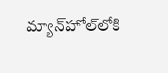మ్యాన్‌హోల్‌లోకి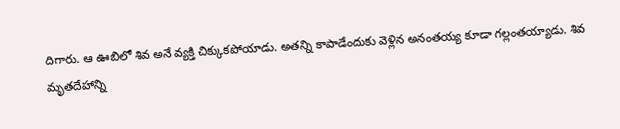దిగారు. ఆ ఊబిలో శివ అనే వ్యక్తి చిక్కుకపోయాడు. అతన్ని కాపాడేందుకు వెళ్లిన అనంతయ్య కూడా గల్లంతయ్యాడు. శివ మృతదేహాన్ని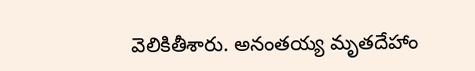వెలికితీశారు. అనంతయ్య మృతదేహాం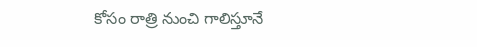కోసం రాత్రి నుంచి గాలిస్తూనే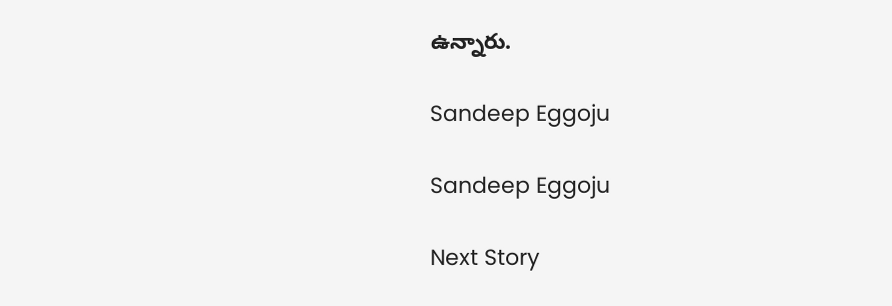ఉన్నారు.

Sandeep Eggoju

Sandeep Eggoju

Next Story